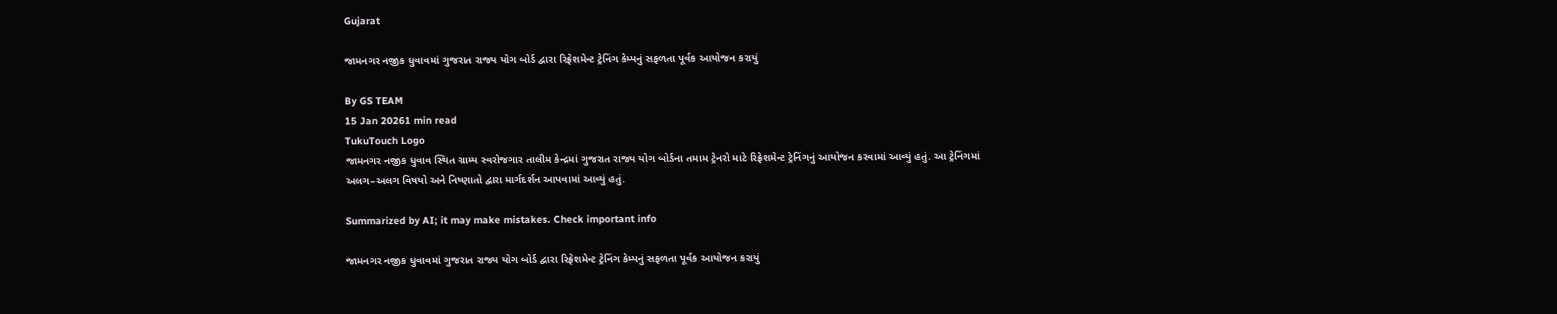Gujarat

જામનગર નજીક ધુવાવમાં ગુજરાત રાજ્ય યોગ બોર્ડ દ્વારા રિફ્રેશમેન્ટ ટ્રેનિંગ કેમ્પનું સફળતા પૂર્વક આયોજન કરાયું

By GS TEAM
15 Jan 20261 min read
TukuTouch Logo
જામનગર નજીક ધુવાવ સ્થિત ગ્રામ્ય સ્વરોજગાર તાલીમ કેન્દ્રમાં ગુજરાત રાજ્ય યોગ બોર્ડના તમામ ટ્રેનરો માટે રિફ્રેશમેન્ટ ટ્રેનિંગનું આયોજન કરવામાં આવ્યું હતું. આ ટ્રેનિંગમાં અલગ–અલગ વિષયો અને નિષ્ણાતો દ્વારા માર્ગદર્શન આપવામાં આવ્યું હતું.

Summarized by AI; it may make mistakes. Check important info

જામનગર નજીક ધુવાવમાં ગુજરાત રાજ્ય યોગ બોર્ડ દ્વારા રિફ્રેશમેન્ટ ટ્રેનિંગ કેમ્પનું સફળતા પૂર્વક આયોજન કરાયું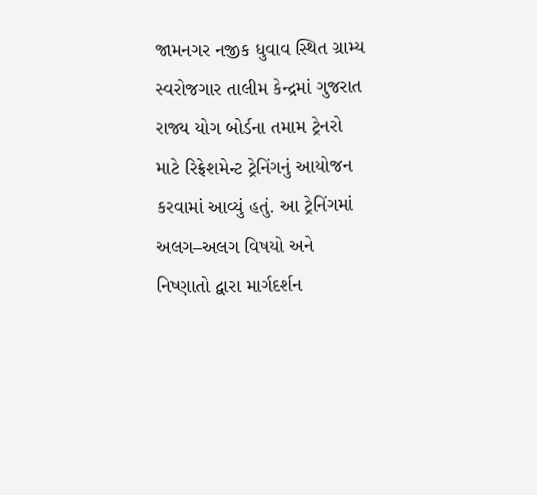જામનગર નજીક ધુવાવ સ્થિત ગ્રામ્ય સ્વરોજગાર તાલીમ કેન્દ્રમાં ગુજરાત રાજ્ય યોગ બોર્ડના તમામ ટ્રેનરો માટે રિફ્રેશમેન્ટ ટ્રેનિંગનું આયોજન કરવામાં આવ્યું હતું. આ ટ્રેનિંગમાં અલગ–અલગ વિષયો અને નિષ્ણાતો દ્વારા માર્ગદર્શન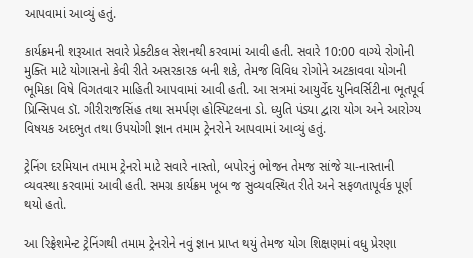આપવામાં આવ્યું હતું.

કાર્યક્રમની શરૂઆત સવારે પ્રેક્ટીકલ સેશનથી કરવામાં આવી હતી. સવારે 10:00 વાગ્યે રોગોની મુક્તિ માટે યોગાસનો કેવી રીતે અસરકારક બની શકે, તેમજ વિવિધ રોગોને અટકાવવા યોગની ભૂમિકા વિષે વિગતવાર માહિતી આપવામાં આવી હતી. આ સત્રમાં આયુર્વેદ યુનિવર્સિટીના ભૂતપૂર્વ પ્રિન્સિપલ ડૉ. ગીરીરાજસિંહ તથા સમર્પણ હોસ્પિટલના ડો. ધ્યુતિ પંડ્યા દ્વારા યોગ અને આરોગ્ય વિષયક અદભુત તથા ઉપયોગી જ્ઞાન તમામ ટ્રેનરોને આપવામાં આવ્યું હતું.

ટ્રેનિંગ દરમિયાન તમામ ટ્રેનરો માટે સવારે નાસ્તો, બપોરનું ભોજન તેમજ સાંજે ચા-નાસ્તાની વ્યવસ્થા કરવામાં આવી હતી. સમગ્ર કાર્યક્રમ ખૂબ જ સુવ્યવસ્થિત રીતે અને સફળતાપૂર્વક પૂર્ણ થયો હતો.

આ રિફ્રેશમેન્ટ ટ્રેનિંગથી તમામ ટ્રેનરોને નવું જ્ઞાન પ્રાપ્ત થયું તેમજ યોગ શિક્ષણમાં વધુ પ્રેરણા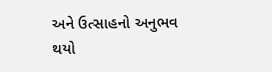અને ઉત્સાહનો અનુભવ થયો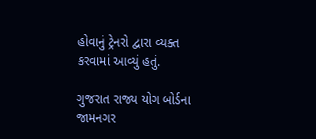હોવાનું ટ્રેનરો દ્વારા વ્યક્ત કરવામાં આવ્યું હતું.

ગુજરાત રાજ્ય યોગ બોર્ડના જામનગર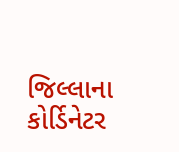જિલ્લાના કોર્ડિનેટર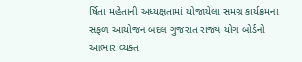ર્ષિતા મહેતાની અધ્યક્ષતામાં યોજાયેલા સમગ્ર કાર્યક્રમના સફળ આયોજન બદલ ગુજરાત રાજ્ય યોગ બોર્ડનો આભાર વ્યક્ત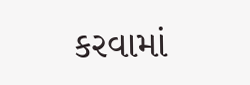કરવામાં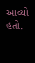આવ્યો હતો.